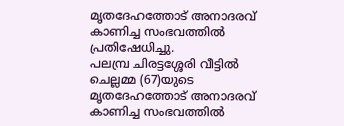മൃതദേഹത്തോട് അനാദരവ് കാണിച്ച സംഭവത്തിൽ പ്രതിഷേധിച്ചു.
പലമ്പ്ര ചിരട്ടശ്ശേരി വീട്ടിൽ ചെല്ലമ്മ (67)യുടെ മൃതദേഹത്തോട് അനാദരവ് കാണിച്ച സംഭവത്തിൽ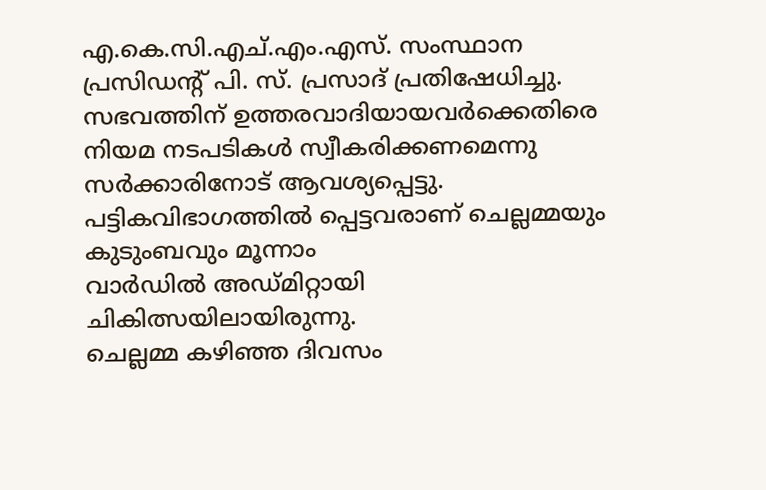എ.കെ.സി.എച്.എം.എസ്. സംസ്ഥാന പ്രസിഡന്റ് പി. സ്. പ്രസാദ് പ്രതിഷേധിച്ചു.
സഭവത്തിന് ഉത്തരവാദിയായവർക്കെതിരെ നിയമ നടപടികൾ സ്വീകരിക്കണമെന്നു സർക്കാരിനോട് ആവശ്യപ്പെട്ടു.
പട്ടികവിഭാഗത്തിൽ പ്പെട്ടവരാണ് ചെല്ലമ്മയും കുടുംബവും മൂന്നാം
വാർഡിൽ അഡ്മിറ്റായി
ചികിത്സയിലായിരുന്നു.
ചെല്ലമ്മ കഴിഞ്ഞ ദിവസം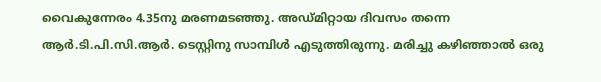വൈകുന്നേരം 4.35നു മരണമടഞ്ഞു. അഡ്മിറ്റായ ദിവസം തന്നെ ആർ.ടി.പി.സി.ആർ. ടെസ്റ്റിനു സാമ്പിൾ എടുത്തിരുന്നു. മരിച്ചു കഴിഞ്ഞാൽ ഒരു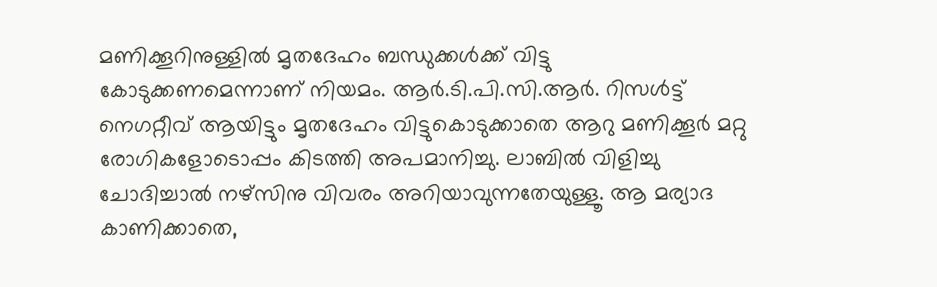മണിക്കൂറിനുള്ളിൽ മൃതദേഹം ബന്ധുക്കൾക്ക് വിട്ടു കോടുക്കണമെന്നാണ് നിയമം. ആർ.ടി.പി.സി.ആർ. റിസൾട്ട് നെഗറ്റീവ് ആയിട്ടും മൃതദേഹം വിട്ടുകൊടുക്കാതെ ആറു മണിക്കൂർ മറ്റു രോഗികളോടൊപ്പം കിടത്തി അപമാനിച്ചു. ലാബിൽ വിളിച്ചു ചോദിച്ചാൽ നഴ്സിനു വിവരം അറിയാവുന്നതേയുള്ളൂ. ആ മര്യാദ കാണിക്കാതെ,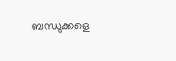ബന്ധുക്കളെ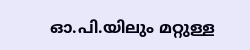ഓ.പി.യിലും മറ്റുള്ള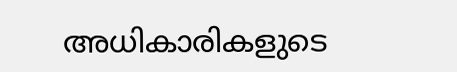അധികാരികളുടെ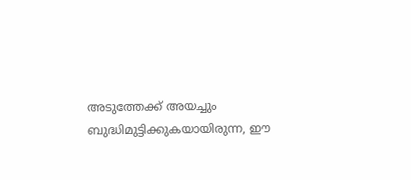അടുത്തേക്ക് അയച്ചും ബുദ്ധിമുട്ടിക്കുകയായിരുന്ന, ഈ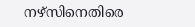നഴ്സിനെതിരെ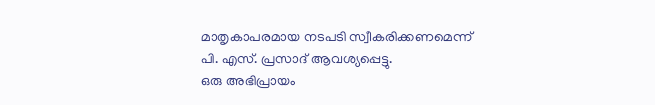മാതൃകാപരമായ നടപടി സ്വീകരിക്കണമെന്ന്
പി. എസ്. പ്രസാദ് ആവശ്യപ്പെട്ടു.
ഒരു അഭിപ്രായം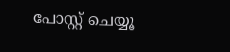പോസ്റ്റ് ചെയ്യൂ